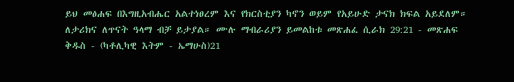ይህ መፅሐፍ በእግዚአብሔር አልተነፀረም እና የክርስቲያን ካኖን ወይም የአይሁድ ታናክ ክፍል አይደለም። ለታሪክና ለጥናት ዓላማ ብቻ ይታያል። ሙሉ ማብራሪያን ይመልከቱ መጽሐፈ ሲራክ 29:21 - መጽሐፍ ቅዱስ - (ካቶሊካዊ እትም - ኤማሁስ)21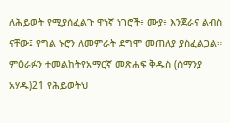ለሕይወት የሚያሰፈልጉ ዋነኛ ነገሮች፥ ሙያ፥ እንጀራና ልብስ ናቸው፤ የግል ኑሮን ለመምራት ደግሞ መጠለያ ያስፈልጋል። ምዕራፉን ተመልከትየአማርኛ መጽሐፍ ቅዱስ (ሰማንያ አሃዱ)21 የሕይወትህ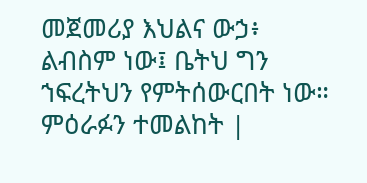መጀመሪያ እህልና ውኃ፥ ልብስም ነው፤ ቤትህ ግን ኀፍረትህን የምትሰውርበት ነው። ምዕራፉን ተመልከት |